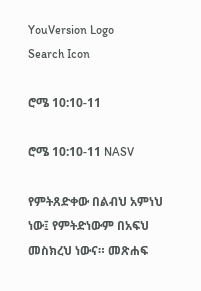YouVersion Logo
Search Icon

ሮሜ 10:10-11

ሮሜ 10:10-11 NASV

የምትጸድቀው በልብህ አምነህ ነው፤ የምትድነውም በአፍህ መስክረህ ነውና። መጽሐፍ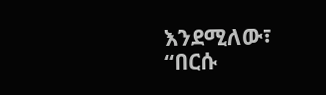እንደሚለው፣ “በርሱ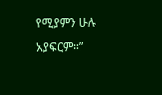የሚያምን ሁሉ አያፍርም።”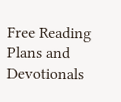Free Reading Plans and Devotionals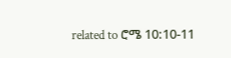related to ሮሜ 10:10-11